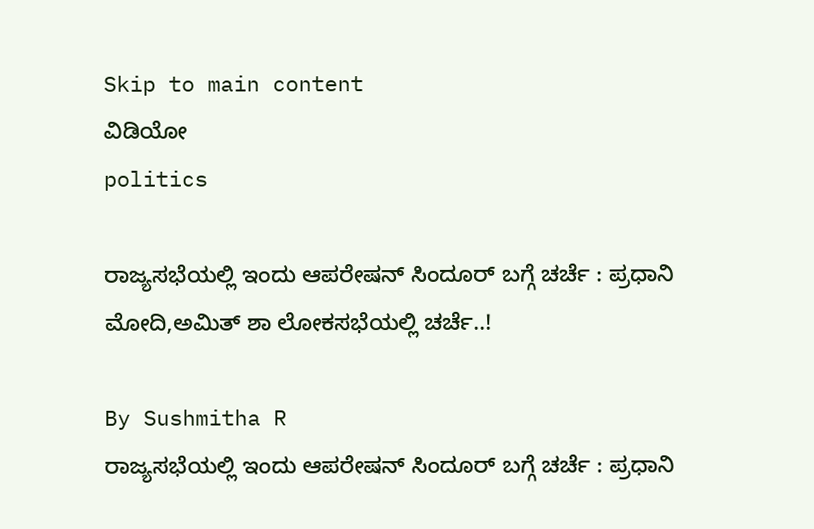Skip to main content
ವಿಡಿಯೋ
politics

ರಾಜ್ಯಸಭೆಯಲ್ಲಿ ಇಂದು ಆಪರೇಷನ್‌ ಸಿಂದೂರ್‌ ಬಗ್ಗೆ ಚರ್ಚೆ : ಪ್ರಧಾನಿ ಮೋದಿ,ಅಮಿತ್‌ ಶಾ ಲೋಕಸಭೆಯಲ್ಲಿ ಚರ್ಚೆ..!

By Sushmitha R
ರಾಜ್ಯಸಭೆಯಲ್ಲಿ ಇಂದು ಆಪರೇಷನ್‌ ಸಿಂದೂರ್‌ ಬಗ್ಗೆ ಚರ್ಚೆ : ಪ್ರಧಾನಿ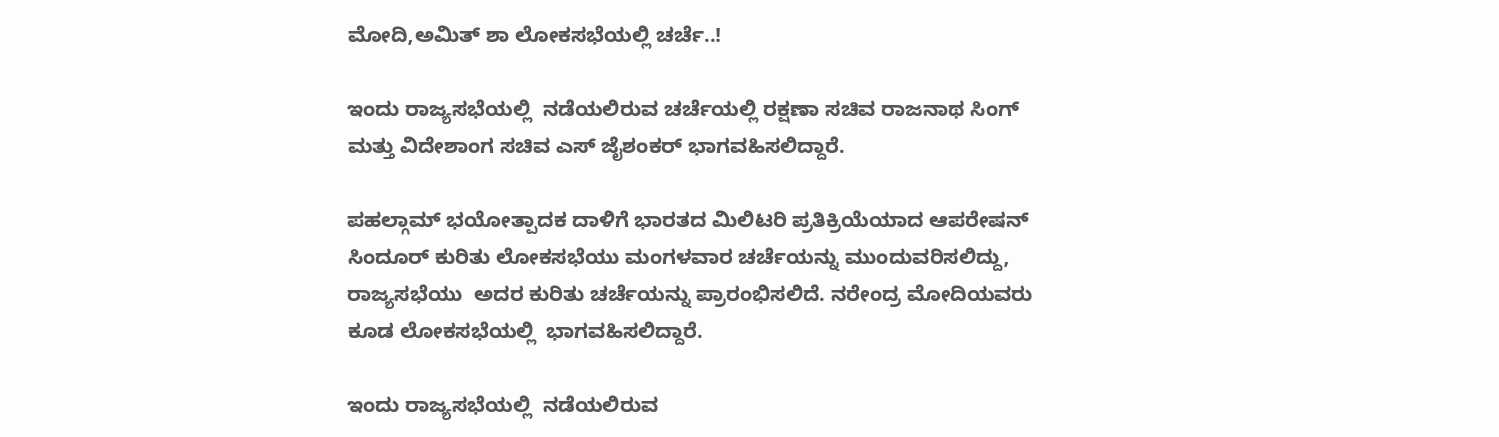ಮೋದಿ,ಅಮಿತ್‌ ಶಾ ಲೋಕಸಭೆಯಲ್ಲಿ ಚರ್ಚೆ..!

ಇಂದು ರಾಜ್ಯಸಭೆಯಲ್ಲಿ  ನಡೆಯಲಿರುವ ಚರ್ಚೆಯಲ್ಲಿ ರಕ್ಷಣಾ ಸಚಿವ ರಾಜನಾಥ ಸಿಂಗ್‌ ಮತ್ತು ವಿದೇಶಾಂಗ ಸಚಿವ ಎಸ್‌ ಜೈಶಂಕರ್‌ ಭಾಗವಹಿಸಲಿದ್ದಾರೆ.

ಪಹಲ್ಗಾಮ್‌ ಭಯೋತ್ಪಾದಕ ದಾಳಿಗೆ ಭಾರತದ ಮಿಲಿಟರಿ ಪ್ರತಿಕ್ರಿಯೆಯಾದ ಆಪರೇಷನ್‌ ಸಿಂದೂರ್‌ ಕುರಿತು ಲೋಕಸಭೆಯು ಮಂಗಳವಾರ ಚರ್ಚೆಯನ್ನು ಮುಂದುವರಿಸಲಿದ್ದು, ರಾಜ್ಯಸಭೆಯು  ಅದರ ಕುರಿತು ಚರ್ಚೆಯನ್ನು ಪ್ರಾರಂಭಿಸಲಿದೆ. ನರೇಂದ್ರ ಮೋದಿಯವರು ಕೂಡ ಲೋಕಸಭೆಯಲ್ಲಿ  ಭಾಗವಹಿಸಲಿದ್ದಾರೆ.

ಇಂದು ರಾಜ್ಯಸಭೆಯಲ್ಲಿ  ನಡೆಯಲಿರುವ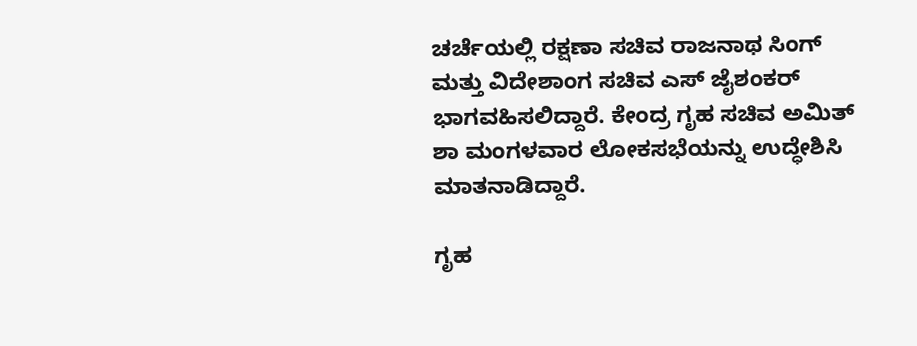ಚರ್ಚೆಯಲ್ಲಿ ರಕ್ಷಣಾ ಸಚಿವ ರಾಜನಾಥ ಸಿಂಗ್‌ ಮತ್ತು ವಿದೇಶಾಂಗ ಸಚಿವ ಎಸ್‌ ಜೈಶಂಕರ್‌ ಭಾಗವಹಿಸಲಿದ್ದಾರೆ. ಕೇಂದ್ರ ಗೃಹ ಸಚಿವ ಅಮಿತ್‌ ಶಾ ಮಂಗಳವಾರ ಲೋಕಸಭೆಯನ್ನು ಉದ್ಧೇಶಿಸಿ ಮಾತನಾಡಿದ್ದಾರೆ.

ಗೃಹ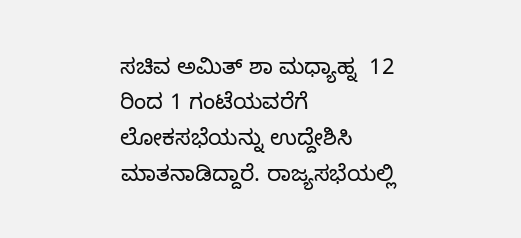ಸಚಿವ ಅಮಿತ್‌ ಶಾ ಮಧ್ಯಾಹ್ನ  12 ರಿಂದ 1 ಗಂಟೆಯವರೆಗೆ ಲೋಕಸಭೆಯನ್ನು ಉದ್ದೇಶಿಸಿ ಮಾತನಾಡಿದ್ದಾರೆ. ರಾಜ್ಯಸಭೆಯಲ್ಲಿ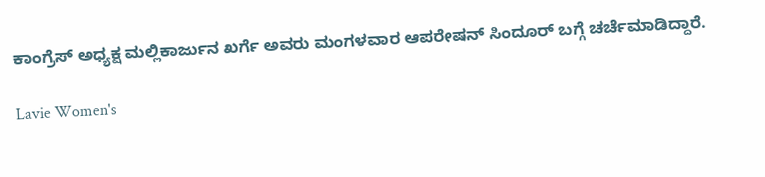ಕಾಂಗ್ರೆಸ್‌ ಅಧ್ಯಕ್ಷ ಮಲ್ಲಿಕಾರ್ಜುನ ಖರ್ಗೆ ಅವರು ಮಂಗಳವಾರ ಆಪರೇಷನ್‌ ಸಿಂದೂರ್‌ ಬಗ್ಗೆ ಚರ್ಚೆಮಾಡಿದ್ದಾರೆ.

Lavie Women's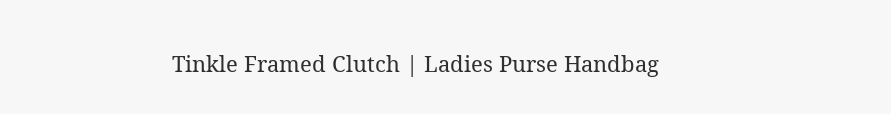Tinkle Framed Clutch | Ladies Purse Handbag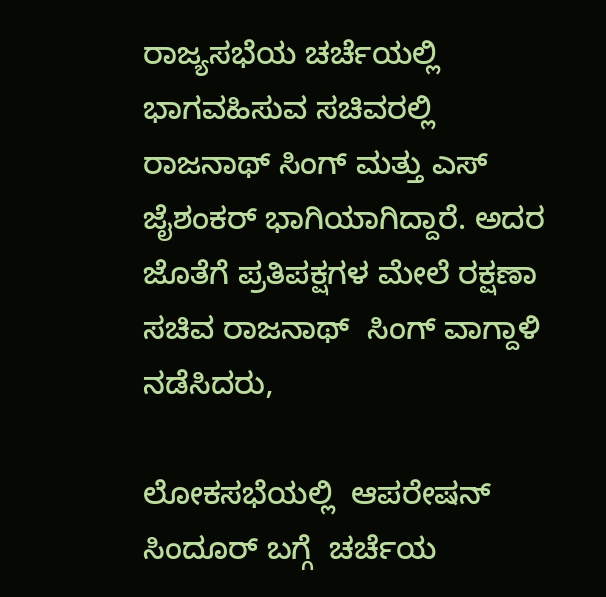ರಾಜ್ಯಸಭೆಯ ಚರ್ಚೆಯಲ್ಲಿ ಭಾಗವಹಿಸುವ ಸಚಿವರಲ್ಲಿ ರಾಜನಾಥ್‌ ಸಿಂಗ್‌ ಮತ್ತು ಎಸ್‌ ಜೈಶಂಕರ್‌ ಭಾಗಿಯಾಗಿದ್ದಾರೆ. ಅದರ ಜೊತೆಗೆ ಪ್ರತಿಪಕ್ಷಗಳ ಮೇಲೆ ರಕ್ಷಣಾ ಸಚಿವ ರಾಜನಾಥ್‌  ಸಿಂಗ್‌ ವಾಗ್ದಾಳಿ ನಡೆಸಿದರು,

ಲೋಕಸಭೆಯಲ್ಲಿ  ಆಪರೇಷನ್‌ ಸಿಂದೂರ್‌ ಬಗ್ಗೆ  ಚರ್ಚೆಯ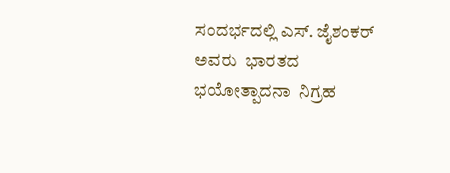ಸಂದರ್ಭದಲ್ಲಿ ಎಸ್. ಜೈಶಂಕರ್‌  ಅವರು  ಭಾರತದ  ಭಯೋತ್ಪಾದನಾ  ನಿಗ್ರಹ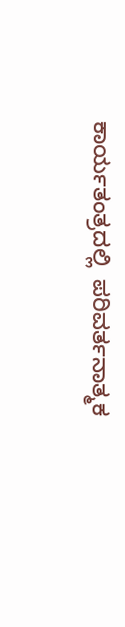ಕಾರ್ಯತಂತ್ರದಲ್ಲಿ  ಪರಿವರ್ತನಾತ್ಮಕ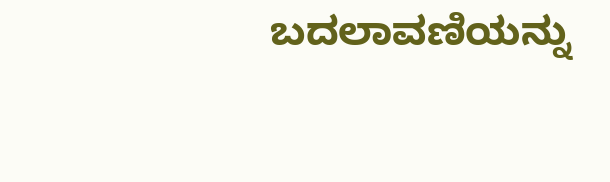ಬದಲಾವಣಿಯನ್ನು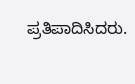ಪ್ರತಿಪಾದಿಸಿದರು.